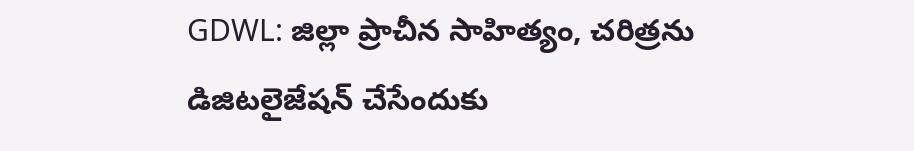GDWL: జిల్లా ప్రాచీన సాహిత్యం, చరిత్రను డిజిటలైజేషన్ చేసేందుకు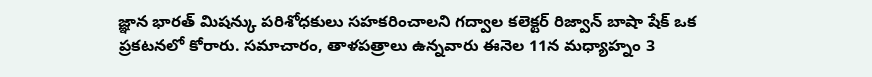జ్ఞాన భారత్ మిషన్కు పరిశోధకులు సహకరించాలని గద్వాల కలెక్టర్ రిజ్వాన్ బాషా షేక్ ఒక ప్రకటనలో కోరారు. సమాచారం, తాళపత్రాలు ఉన్నవారు ఈనెల 11న మధ్యాహ్నం 3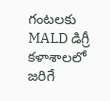గంటలకు MALD డిగ్రీ కళాశాలలో జరిగే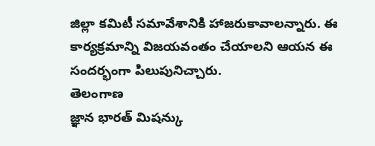జిల్లా కమిటీ సమావేశానికి హాజరుకావాలన్నారు. ఈ కార్యక్రమాన్ని విజయవంతం చేయాలని ఆయన ఈ సందర్భంగా పిలుపునిచ్చారు.
తెలంగాణ
జ్ఞాన భారత్ మిషన్కు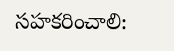సహకరించాలి: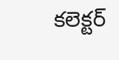కలెక్టర్